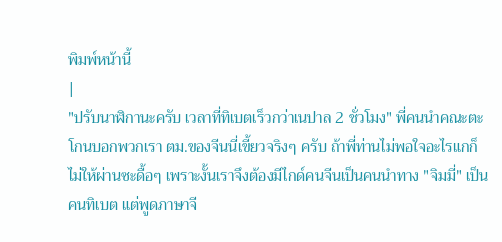พิมพ์หน้านี้
|
"ปรับนาฬิกานะครับ เวลาที่ทิเบตเร็วกว่าเนปาล 2 ชั่วโมง" พี่คนนำคณะตะโกนบอกพวกเรา ตม.ของจีนนี่เขี้ยวจริงๆ ครับ ถ้าพี่ท่านไม่พอใจอะไรแกก็ไม่ให้ผ่านซะดื้อๆ เพราะงั้นเราจึงต้องมีไกด์คนจีนเป็นคนนำทาง "จิมมี่" เป็นคนทิเบต แต่พูดภาษาจี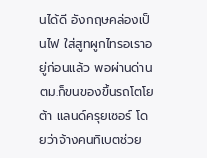นได้ดี อังกฤษคล่องเป็นไฟ ใส่สูทผูกไทรอเราอยู่ก่อนแล้ว พอผ่านด่าน ตม.ก็ขนของขึ้นรถโตโยต้า แลนด์ครุยเซอร์ โดยว่าจ้างคนทิเบตช่วย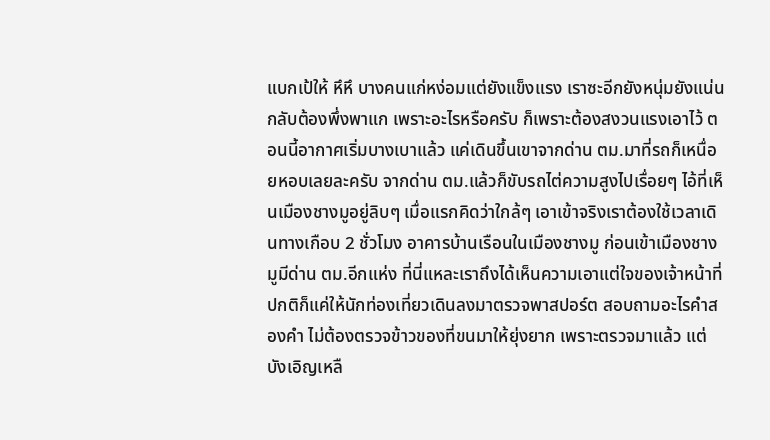แบกเป้ให้ หึหึ บางคนแก่หง่อมแต่ยังแข็งแรง เราซะอีกยังหนุ่มยังแน่นกลับต้องพึ่งพาแก เพราะอะไรหรือครับ ก็เพราะต้องสงวนแรงเอาไว้ ตอนนี้อากาศเริ่มบางเบาแล้ว แค่เดินขึ้นเขาจากด่าน ตม.มาที่รถก็เหนื่อยหอบเลยละครับ จากด่าน ตม.แล้วก็ขับรถไต่ความสูงไปเรื่อยๆ ไอ้ที่เห็นเมืองชางมูอยู่ลิบๆ เมื่อแรกคิดว่าใกล้ๆ เอาเข้าจริงเราต้องใช้เวลาเดินทางเกือบ 2 ชั่วโมง อาคารบ้านเรือนในเมืองชางมู ก่อนเข้าเมืองชางมูมีด่าน ตม.อีกแห่ง ที่นี่แหละเราถึงได้เห็นความเอาแต่ใจของเจ้าหน้าที่ ปกติก็แค่ให้นักท่องเที่ยวเดินลงมาตรวจพาสปอร์ต สอบถามอะไรคำสองคำ ไม่ต้องตรวจข้าวของที่ขนมาให้ยุ่งยาก เพราะตรวจมาแล้ว แต่บังเอิญเหลื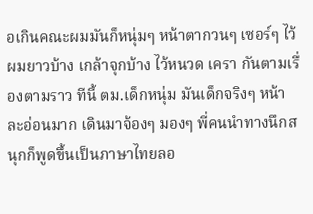อเกินคณะผมมันก็หนุ่มๆ หน้าตากวนๆ เซอร์ๆ ไว้ผมยาวบ้าง เกล้าจุกบ้าง ไว้หนวด เครา กันตามเรื่องตามราว ทีนี้ ตม.เด็กหนุ่ม มันเด็กจริงๆ หน้าละอ่อนมาก เดินมาจ้องๆ มองๆ พี่คนนำทางนึกสนุกก็พูดขึ้นเป็นภาษาไทยลอ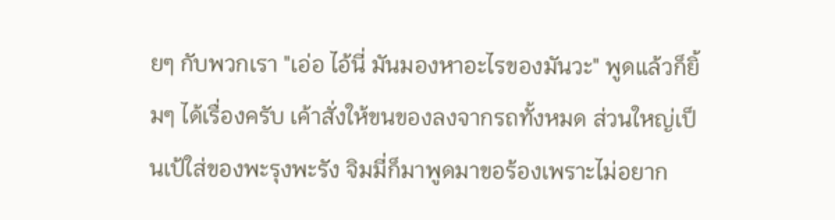ยๆ กับพวกเรา "เอ่อ ไอ้นี่ มันมองหาอะไรของมันวะ" พูดแล้วก็ยิ้มๆ ได้เรื่องครับ เค้าสั่งให้ขนของลงจากรถทั้งหมด ส่วนใหญ่เป็นเป้ใส่ของพะรุงพะรัง จิมมี่ก็มาพูดมาขอร้องเพราะไม่อยาก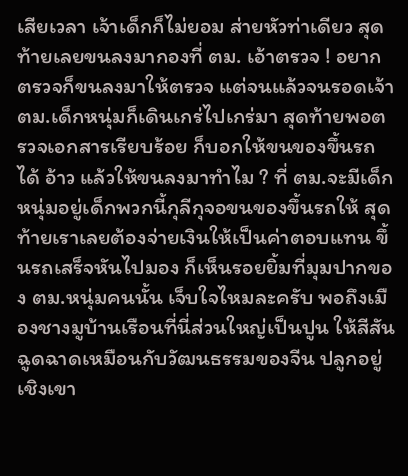เสียเวลา เจ้าเด็กก็ไม่ยอม ส่ายหัวท่าเดียว สุดท้ายเลยขนลงมากองที่ ตม. เอ้าตรวจ ! อยากตรวจก็ขนลงมาให้ตรวจ แต่จนแล้วจนรอดเจ้า ตม.เด็กหนุ่มก็เดินเกร่ไปเกร่มา สุดท้ายพอตรวจเอกสารเรียบร้อย ก็บอกให้ขนของขึ้นรถได้ อ้าว แล้วให้ขนลงมาทำไม ? ที่ ตม.จะมีเด็กหนุ่มอยู่เด็กพวกนี้กุลีกุจอขนของขึ้นรถให้ สุดท้ายเราเลยต้องจ่ายเงินให้เป็นค่าตอบแทน ขึ้นรถเสร็จหันไปมอง ก็เห็นรอยยิ้มที่มุมปากของ ตม.หนุ่มคนนั้น เจ็บใจไหมละครับ พอถึงเมืองชางมูบ้านเรือนที่นี่ส่วนใหญ่เป็นปูน ให้สีสันฉูดฉาดเหมือนกับวัฒนธรรมของจีน ปลูกอยู่เชิงเขา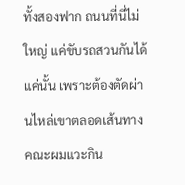ทั้งสองฟาก ถนนที่นี่ไม่ใหญ่ แค่ขับรถสวนกันได้แค่นั้น เพราะต้องตัดผ่านไหล่เขาตลอดเส้นทาง คณะผมแวะกิน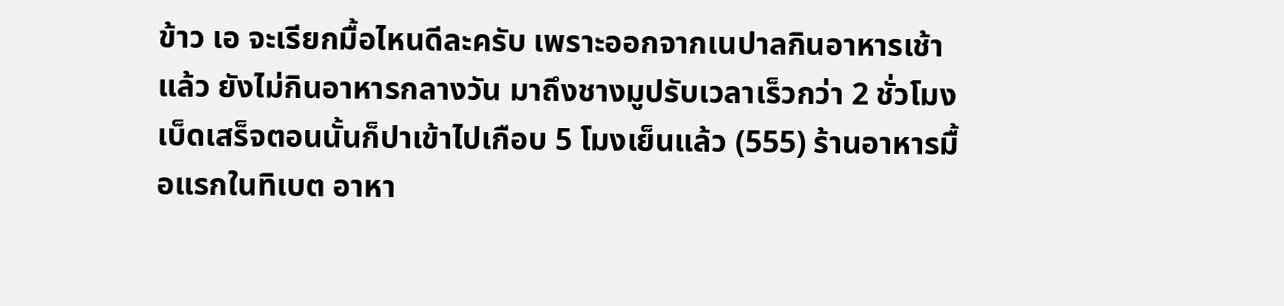ข้าว เอ จะเรียกมื้อไหนดีละครับ เพราะออกจากเนปาลกินอาหารเช้าแล้ว ยังไม่กินอาหารกลางวัน มาถึงชางมูปรับเวลาเร็วกว่า 2 ชั่วโมง เบ็ดเสร็จตอนนั้นก็ปาเข้าไปเกือบ 5 โมงเย็นแล้ว (555) ร้านอาหารมื้อแรกในทิเบต อาหา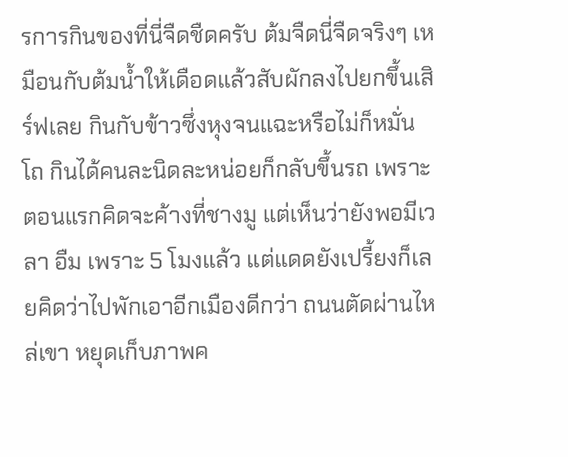รการกินของที่นี่จืดชืดครับ ต้มจืดนี่จืดจริงๆ เหมือนกับต้มน้ำให้เดือดแล้วสับผักลงไปยกขึ้นเสิร์ฟเลย กินกับข้าวซึ่งหุงจนแฉะหรือไม่ก็หมั่นโถ กินได้คนละนิดละหน่อยก็กลับขึ้นรถ เพราะตอนแรกคิดจะค้างที่ชางมู แต่เห็นว่ายังพอมีเวลา อืม เพราะ 5 โมงแล้ว แต่แดดยังเปรี้ยงก็เลยคิดว่าไปพักเอาอีกเมืองดีกว่า ถนนตัดผ่านไหล่เขา หยุดเก็บภาพค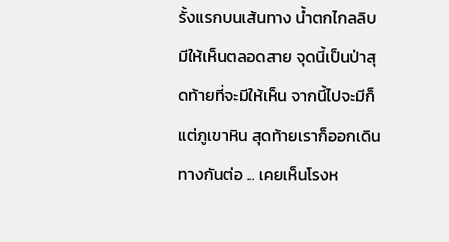รั้งแรกบนเส้นทาง น้ำตกไกลลิบมีให้เห็นตลอดสาย จุดนี้เป็นป่าสุดท้ายที่จะมีให้เห็น จากนี้ไปจะมีก็แต่ภูเขาหิน สุดท้ายเราก็ออกเดินทางกันต่อ ... เคยเห็นโรงห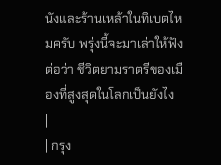นังและร้านเหล้าในทิเบตไหมครับ พรุ่งนี้จะมาเล่าให้ฟังต่อว่า ชีวิตยามราตรีของเมืองที่สูงสุดในโลกเป็นยังไง
|
| กรุง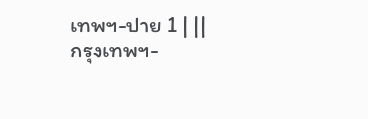เทพฯ-ปาย 1 | ||
กรุงเทพฯ-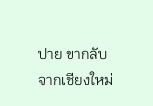ปาย ขากลับจากเชียงใหม่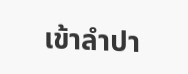เข้าลำปา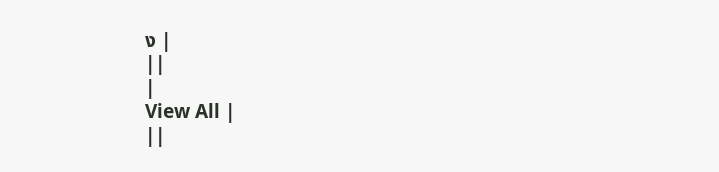ง |
||
|
View All |
||